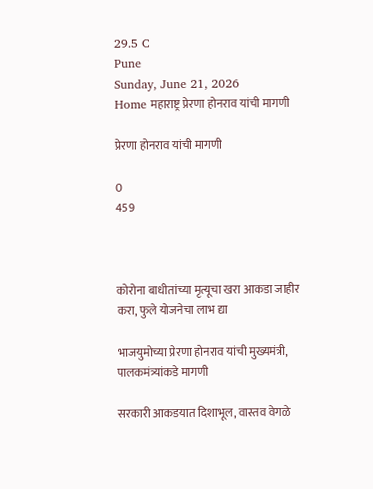29.5 C
Pune
Sunday, June 21, 2026
Home महाराष्ट्र प्रेरणा होनराव यांची मागणी

प्रेरणा होनराव यांची मागणी

0
459



कोरोना बाधीतांच्या मृत्यूचा खरा आकडा जाहीर करा, फुले योजनेचा लाभ द्या

भाजयुमोच्या प्रेरणा होनराव यांची मुख्यमंत्री, पालकमंत्र्यांकडे मागणी

सरकारी आकडयात दिशाभूल, वास्तव वेगळे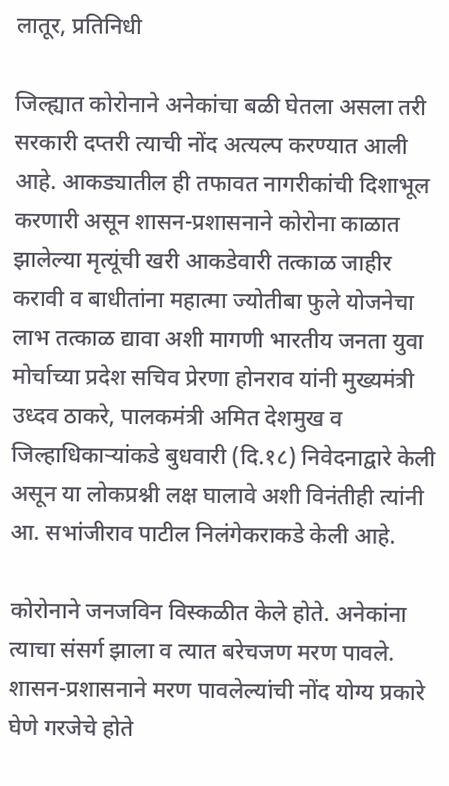लातूर, प्रतिनिधी

जिल्ह्यात कोरोनाने अनेकांचा बळी घेतला असला तरी सरकारी दप्तरी त्याची नोंद अत्यल्प करण्यात आली आहे. आकड्यातील ही तफावत नागरीकांची दिशाभूल करणारी असून शासन-प्रशासनाने कोरोना काळात झालेल्या मृत्यूंची खरी आकडेवारी तत्काळ जाहीर करावी व बाधीतांना महात्मा ज्योतीबा फुले योजनेचा लाभ तत्काळ द्यावा अशी मागणी भारतीय जनता युवा मोर्चाच्या प्रदेश सचिव प्रेरणा होनराव यांनी मुख्यमंत्री उध्दव ठाकरे, पालकमंत्री अमित देशमुख व जिल्हाधिकाऱ्यांकडे बुधवारी (दि.१८) निवेदनाद्वारे केली असून या लोकप्रश्नी लक्ष घालावे अशी विनंतीही त्यांनी आ. सभांजीराव पाटील निलंगेकराकडे केली आहे.

कोरोनाने जनजविन विस्कळीत केले होते. अनेकांना त्याचा संसर्ग झाला व त्यात बरेचजण मरण पावले. शासन-प्रशासनाने मरण पावलेल्यांची नोंद योग्य प्रकारे घेणे गरजेचे होते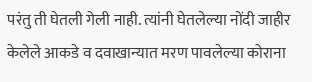परंतु ती घेतली गेली नाही. त्यांनी घेतलेल्या नोंदी जाहीर केलेले आकडे व दवाखान्यात मरण पावलेल्या कोराना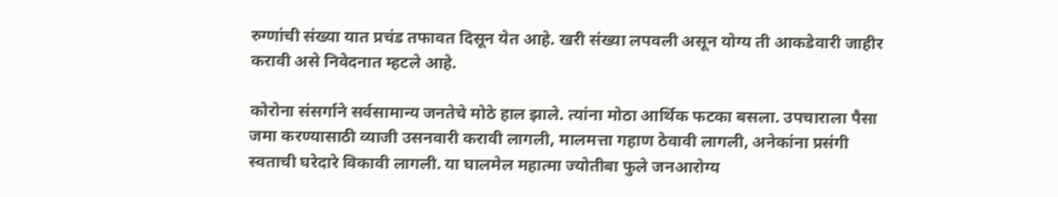रुग्णांची संख्या यात प्रचंड तफावत दिसून येत आहे. खरी संख्या लपवली असून योग्य ती आकडेवारी जाहीर करावी असे निवेदनात म्हटले आहे.

कोरोना संसर्गाने सर्वसामान्य जनतेचे मोठे हाल झाले. त्यांना मोठा आर्थिक फटका बसला. उपचाराला पैसा जमा करण्यासाठी व्याजी उसनवारी करावी लागली, मालमत्ता गहाण ठेवावी लागली, अनेकांना प्रसंगी स्वताची घरेदारे विकावी लागली. या घालमेल महात्मा ज्योतीबा फुले जनआरोग्य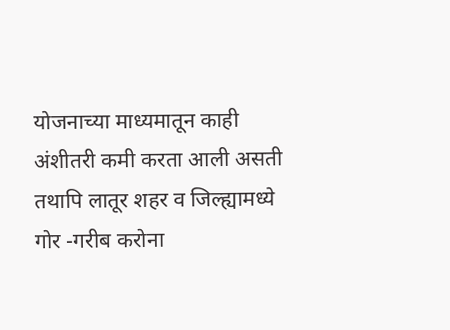योजनाच्या माध्यमातून काही अंशीतरी कमी करता आली असती तथापि लातूर शहर व जिल्ह्यामध्ये गोर -गरीब करोना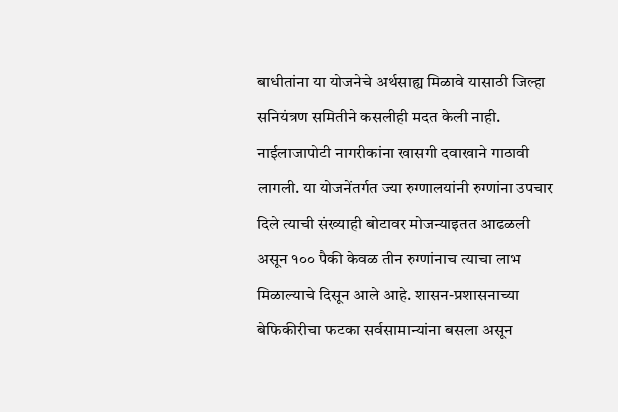बाधीतांना या योजनेचे अर्थसाह्य मिळावे यासाठी जिल्हा सनियंत्रण समितीने कसलीही मदत केली नाही. नाईलाजापोटी नागरीकांना खासगी दवाखाने गाठावी लागली. या योजनेंतर्गत ज्या रुग्णालयांनी रुग्णांना उपचार दिले त्याची संख्याही बोटावर मोजन्याइतत आढळली असून १०० पैकी केवळ तीन रुग्णांनाच त्याचा लाभ मिळाल्याचे दिसून आले आहे. शासन-प्रशासनाच्या बेफिकीरीचा फटका सर्वसामान्यांना बसला असून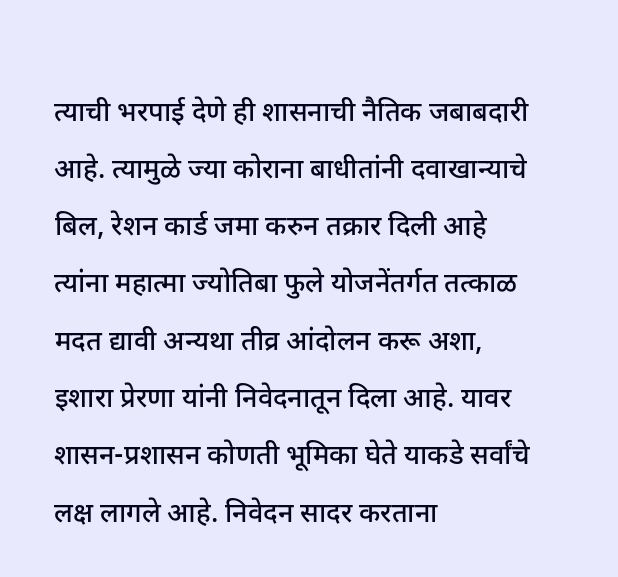त्याची भरपाई देणे ही शासनाची नैतिक जबाबदारी आहे. त्यामुळे ज्या कोराना बाधीतांनी दवाखान्याचे बिल, रेशन कार्ड जमा करुन तक्रार दिली आहे त्यांना महात्मा ज्योतिबा फुले योजनेंतर्गत तत्काळ मदत द्यावी अन्यथा तीव्र आंदोलन करू अशा, इशारा प्रेरणा यांनी निवेदनातून दिला आहे. यावर शासन-प्रशासन कोणती भूमिका घेते याकडे सर्वांचे लक्ष लागले आहे. निवेदन सादर करताना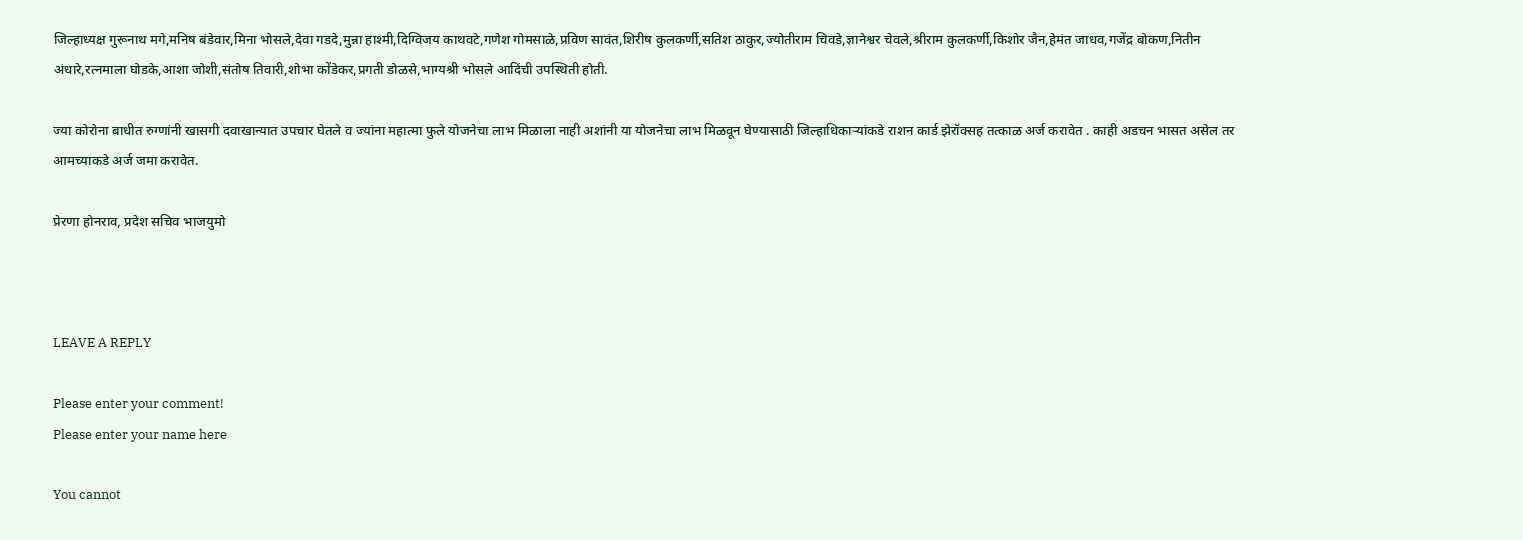जिल्हाध्यक्ष गुरूनाथ मगे,मनिष बंडेवार,मिना भोसले,देवा गडदे,मुन्ना हाश्मी,दिग्विजय काथवटे,गणेश गोमसाळे,प्रविण सावंत,शिरीष कुलकर्णी,सतिश ठाकुर,ज्योतीराम चिवडे,ज्ञानेश्वर चेवले,श्रीराम कुलकर्णी,किशोर जैन,हेमंत जाधव,गजेंद्र बोकण,नितीन अंधारे,रत्नमाला घोडके,आशा जोशी,संतोष तिवारी,शोभा कोंडेकर,प्रगती डोळसे,भाग्यश्री भोसले आदिंची उपस्थिती होती.

ज्या कोरोना बाधीत रुग्णांनी खासगी द‌वाखान्यात उपचार घेतले व ज्यांना महात्मा फुले योजनेचा लाभ मिळाला नाही अशांनी या योजनेचा लाभ मिळवून घेण्यासाठी जिल्हाधिकाऱ्यांकडे राशन कार्ड झेरॉक्सह तत्काळ अर्ज करावेत . काही अडचन भासत असेल तर आमच्याकडे अर्ज जमा करावेत.

प्रेरणा होनराव, प्रदेश सचिव भाजयुमो



LEAVE A REPLY

Please enter your comment!
Please enter your name here

You cannot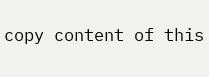copy content of this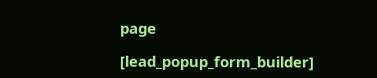page

[lead_popup_form_builder]